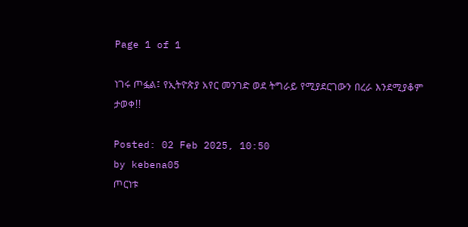Page 1 of 1

ነገሩ ጦፏል፤ የኢትዮጵያ አየር መንገድ ወደ ትግራይ የሚያደርገውን በረራ እንደሚያቆም ታወቀ!!

Posted: 02 Feb 2025, 10:50
by kebena05
ጦርነቱ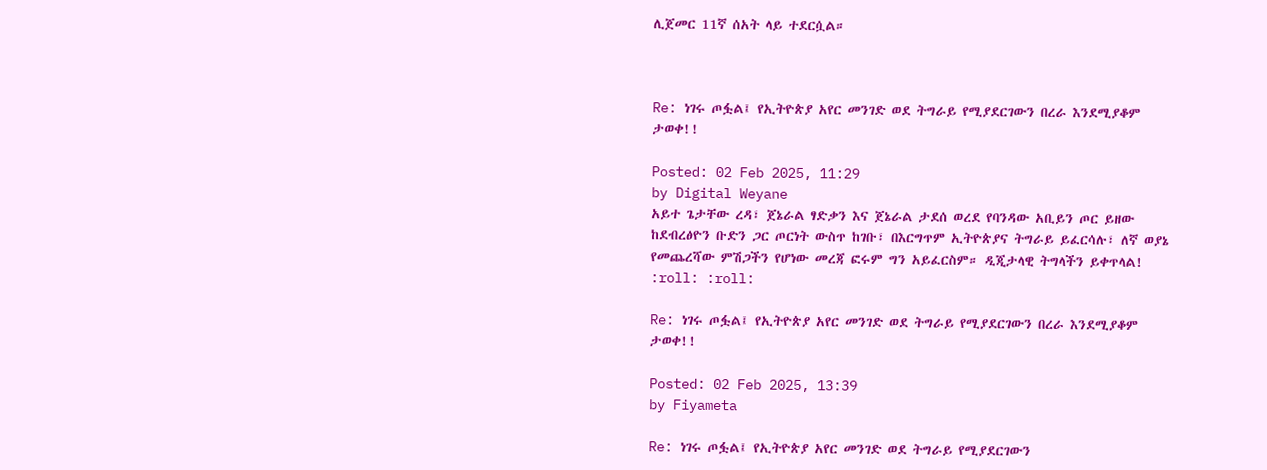ሊጀመር 11ኛ ሰአት ላይ ተደርሷል።



Re: ነገሩ ጦፏል፤ የኢትዮጵያ አየር መንገድ ወደ ትግራይ የሚያደርገውን በረራ እንደሚያቆም ታወቀ!!

Posted: 02 Feb 2025, 11:29
by Digital Weyane
አይተ ጌታቸው ረዳ፣ ጀኔራል ፃድቃን እና ጀኔራል ታደሰ ወረደ የባንዳው አቢይን ጦር ይዘው ከደብረፅዮን ቡድን ጋር ጦርነት ውስጥ ከገቡ፣ በእርግጥም ኢትዮጵያና ትግራይ ይፈርሳሉ፣ ለኛ ወያኔ የመጨረሻው ምሽጋችን የሆነው መረጃ ፎሩም ግን አይፈርስም። ዲጂታላዊ ትግላችን ይቀጥላል! :roll: :roll:

Re: ነገሩ ጦፏል፤ የኢትዮጵያ አየር መንገድ ወደ ትግራይ የሚያደርገውን በረራ እንደሚያቆም ታወቀ!!

Posted: 02 Feb 2025, 13:39
by Fiyameta

Re: ነገሩ ጦፏል፤ የኢትዮጵያ አየር መንገድ ወደ ትግራይ የሚያደርገውን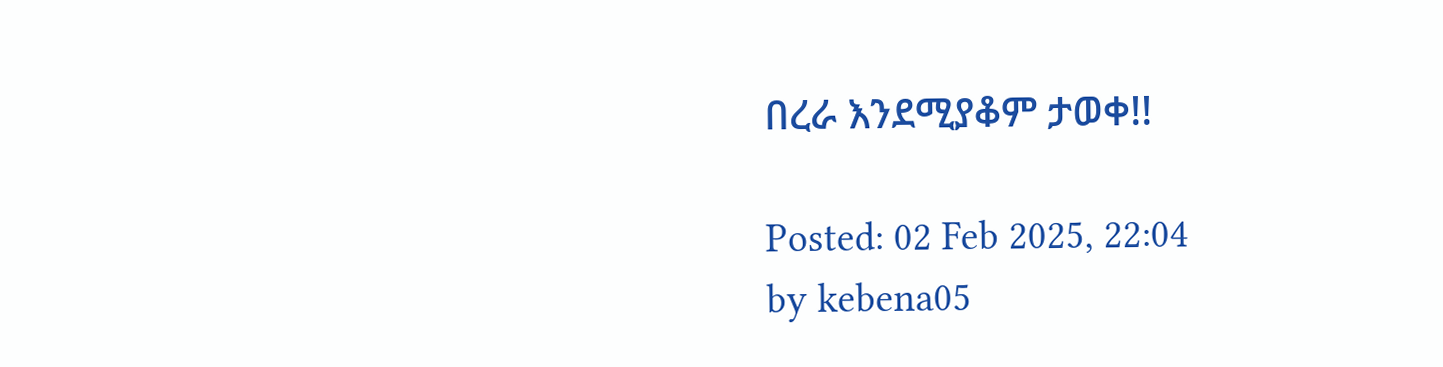በረራ እንደሚያቆም ታወቀ!!

Posted: 02 Feb 2025, 22:04
by kebena05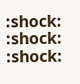:shock: :shock: :shock: